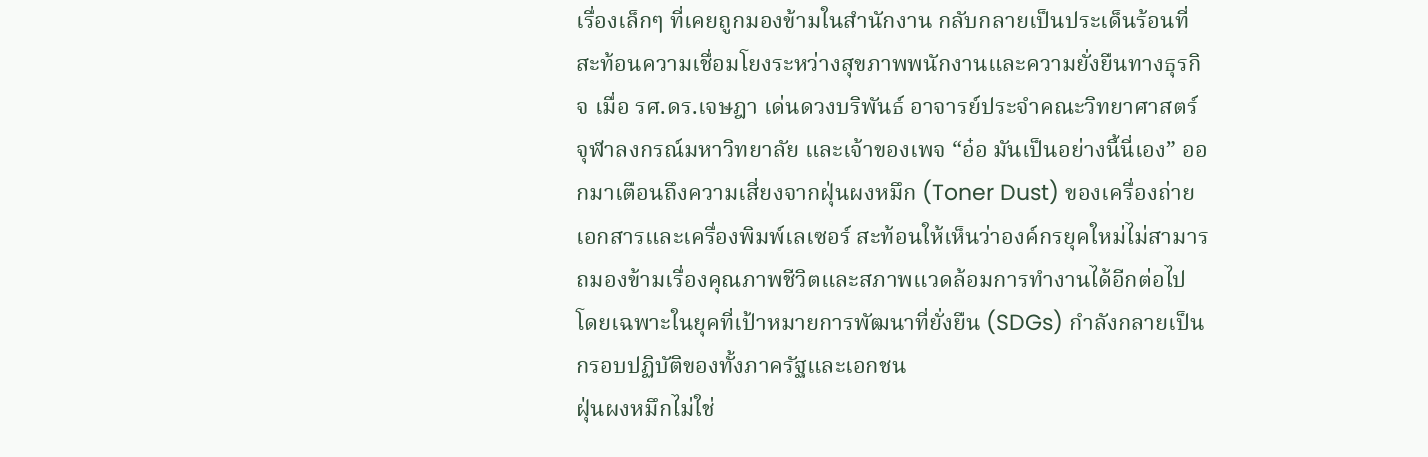เรื่องเล็กๆ ที่เคยถูกมองข้ามในสำนักงาน กลับกลายเป็นประเด็นร้อนที่สะท้อนความเชื่อมโยงระหว่างสุขภาพพนักงานและความยั่งยืนทางธุรกิจ เมื่อ รศ.ดร.เจษฎา เด่นดวงบริพันธ์ อาจารย์ประจำคณะวิทยาศาสตร์ จุฬาลงกรณ์มหาวิทยาลัย และเจ้าของเพจ “อ๋อ มันเป็นอย่างนี้นี่เอง” ออกมาเตือนถึงความเสี่ยงจากฝุ่นผงหมึก (Toner Dust) ของเครื่องถ่ายเอกสารและเครื่องพิมพ์เลเซอร์ สะท้อนให้เห็นว่าองค์กรยุคใหม่ไม่สามารถมองข้ามเรื่องคุณภาพชีวิตและสภาพแวดล้อมการทำงานได้อีกต่อไป โดยเฉพาะในยุคที่เป้าหมายการพัฒนาที่ยั่งยืน (SDGs) กำลังกลายเป็นกรอบปฏิบัติของทั้งภาครัฐและเอกชน
ฝุ่นผงหมึกไม่ใช่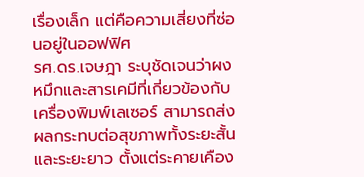เรื่องเล็ก แต่คือความเสี่ยงที่ซ่อนอยู่ในออฟฟิศ
รศ.ดร.เจษฎา ระบุชัดเจนว่าผงหมึกและสารเคมีที่เกี่ยวข้องกับเครื่องพิมพ์เลเซอร์ สามารถส่งผลกระทบต่อสุขภาพทั้งระยะสั้นและระยะยาว ตั้งแต่ระคายเคือง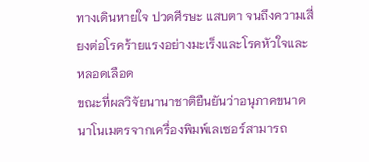ทางเดินหายใจ ปวดศีรษะ แสบตา จนถึงความเสี่ยงต่อโรคร้ายแรงอย่างมะเร็งและโรคหัวใจและหลอดเลือด
ขณะที่ผลวิจัยนานาชาติยืนยันว่าอนุภาคขนาดนาโนเมตรจากเครื่องพิมพ์เลเซอร์สามารถ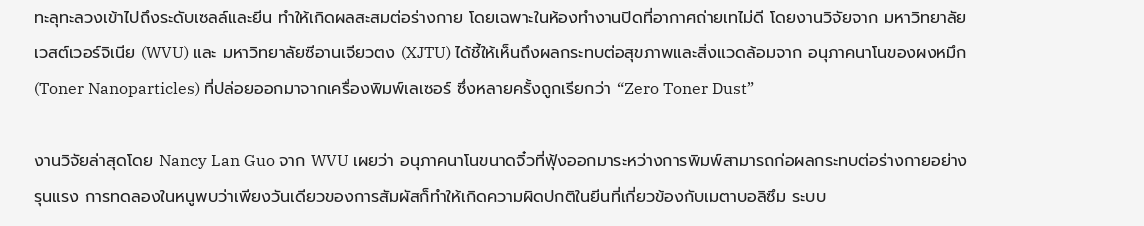ทะลุทะลวงเข้าไปถึงระดับเซลล์และยีน ทำให้เกิดผลสะสมต่อร่างกาย โดยเฉพาะในห้องทำงานปิดที่อากาศถ่ายเทไม่ดี โดยงานวิจัยจาก มหาวิทยาลัยเวสต์เวอร์จิเนีย (WVU) และ มหาวิทยาลัยซีอานเจียวตง (XJTU) ได้ชี้ให้เห็นถึงผลกระทบต่อสุขภาพและสิ่งแวดล้อมจาก อนุภาคนาโนของผงหมึก (Toner Nanoparticles) ที่ปล่อยออกมาจากเครื่องพิมพ์เลเซอร์ ซึ่งหลายครั้งถูกเรียกว่า “Zero Toner Dust”

งานวิจัยล่าสุดโดย Nancy Lan Guo จาก WVU เผยว่า อนุภาคนาโนขนาดจิ๋วที่ฟุ้งออกมาระหว่างการพิมพ์สามารถก่อผลกระทบต่อร่างกายอย่างรุนแรง การทดลองในหนูพบว่าเพียงวันเดียวของการสัมผัสก็ทำให้เกิดความผิดปกติในยีนที่เกี่ยวข้องกับเมตาบอลิซึม ระบบ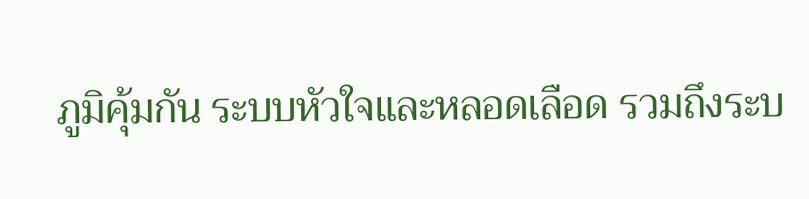ภูมิคุ้มกัน ระบบหัวใจและหลอดเลือด รวมถึงระบ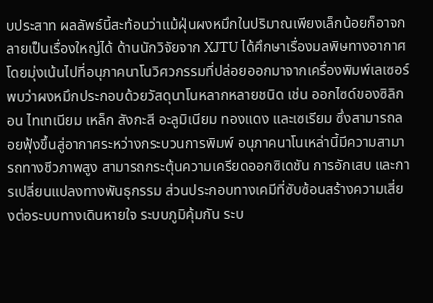บประสาท ผลลัพธ์นี้สะท้อนว่าแม้ฝุ่นผงหมึกในปริมาณเพียงเล็กน้อยก็อาจกลายเป็นเรื่องใหญ่ได้ ด้านนักวิจัยจาก XJTU ได้ศึกษาเรื่องมลพิษทางอากาศ โดยมุ่งเน้นไปที่อนุภาคนาโนวิศวกรรมที่ปล่อยออกมาจากเครื่องพิมพ์เลเซอร์ พบว่าผงหมึกประกอบด้วยวัสดุนาโนหลากหลายชนิด เช่น ออกไซด์ของซิลิกอน ไทเทเนียม เหล็ก สังกะสี อะลูมิเนียม ทองแดง และเซเรียม ซึ่งสามารถลอยฟุ้งขึ้นสู่อากาศระหว่างกระบวนการพิมพ์ อนุภาคนาโนเหล่านี้มีความสามารถทางชีวภาพสูง สามารถกระตุ้นความเครียดออกซิเดชัน การอักเสบ และการเปลี่ยนแปลงทางพันธุกรรม ส่วนประกอบทางเคมีที่ซับซ้อนสร้างความเสี่ยงต่อระบบทางเดินหายใจ ระบบภูมิคุ้มกัน ระบ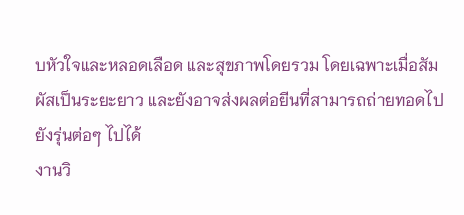บหัวใจและหลอดเลือด และสุขภาพโดยรวม โดยเฉพาะเมื่อสัมผัสเป็นระยะยาว และยังอาจส่งผลต่อยีนที่สามารถถ่ายทอดไปยังรุ่นต่อๆ ไปได้
งานวิ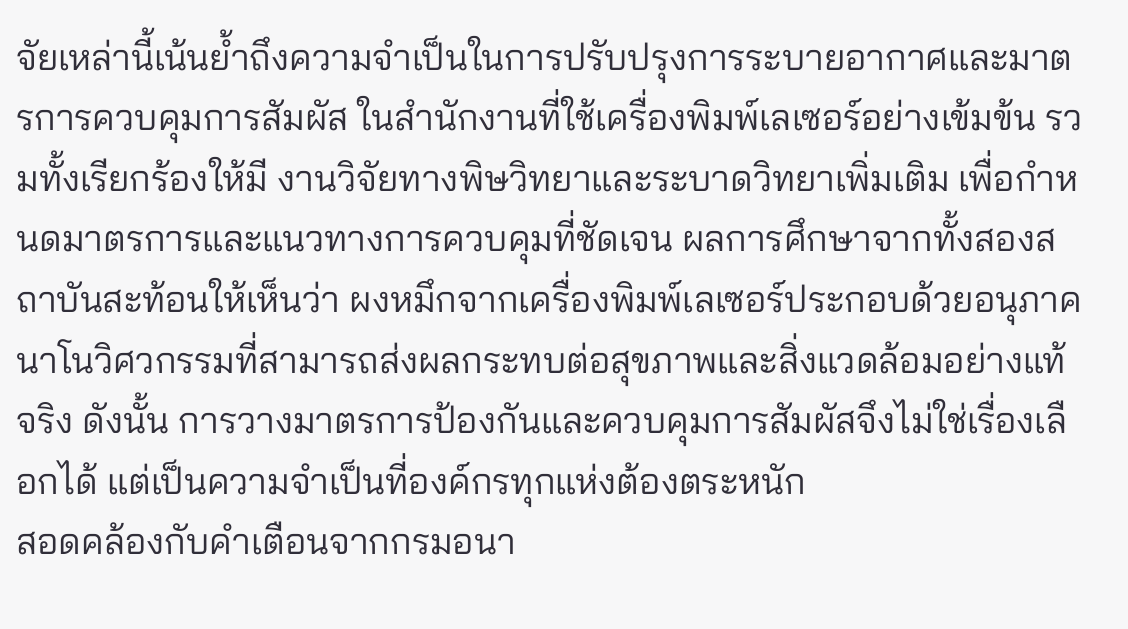จัยเหล่านี้เน้นย้ำถึงความจำเป็นในการปรับปรุงการระบายอากาศและมาตรการควบคุมการสัมผัส ในสำนักงานที่ใช้เครื่องพิมพ์เลเซอร์อย่างเข้มข้น รวมทั้งเรียกร้องให้มี งานวิจัยทางพิษวิทยาและระบาดวิทยาเพิ่มเติม เพื่อกำหนดมาตรการและแนวทางการควบคุมที่ชัดเจน ผลการศึกษาจากทั้งสองสถาบันสะท้อนให้เห็นว่า ผงหมึกจากเครื่องพิมพ์เลเซอร์ประกอบด้วยอนุภาคนาโนวิศวกรรมที่สามารถส่งผลกระทบต่อสุขภาพและสิ่งแวดล้อมอย่างแท้จริง ดังนั้น การวางมาตรการป้องกันและควบคุมการสัมผัสจึงไม่ใช่เรื่องเลือกได้ แต่เป็นความจำเป็นที่องค์กรทุกแห่งต้องตระหนัก
สอดคล้องกับคำเตือนจากกรมอนา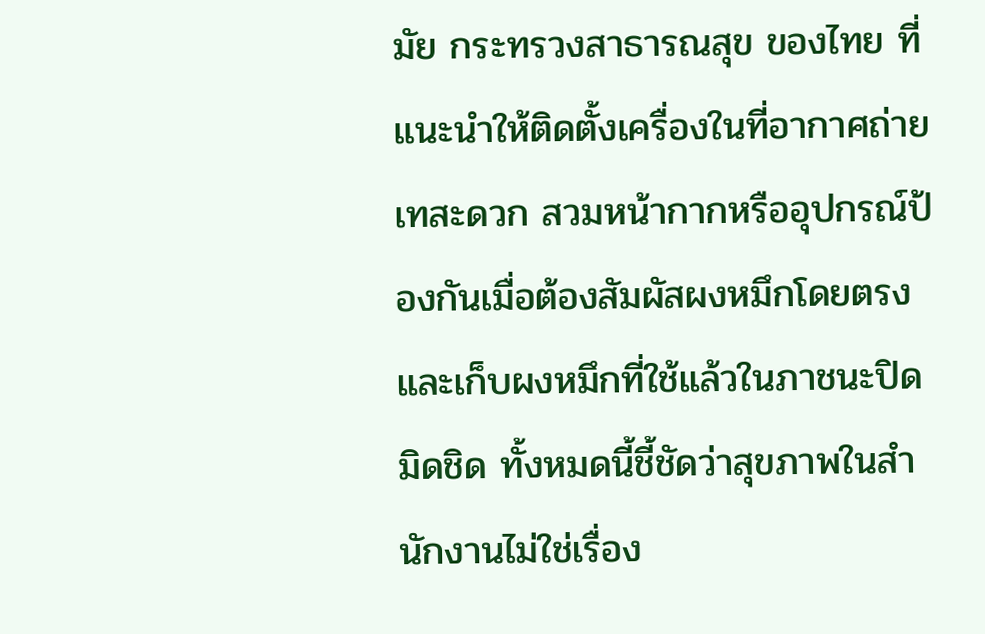มัย กระทรวงสาธารณสุข ของไทย ที่แนะนำให้ติดตั้งเครื่องในที่อากาศถ่ายเทสะดวก สวมหน้ากากหรืออุปกรณ์ป้องกันเมื่อต้องสัมผัสผงหมึกโดยตรง และเก็บผงหมึกที่ใช้แล้วในภาชนะปิดมิดชิด ทั้งหมดนี้ชี้ชัดว่าสุขภาพในสำนักงานไม่ใช่เรื่อง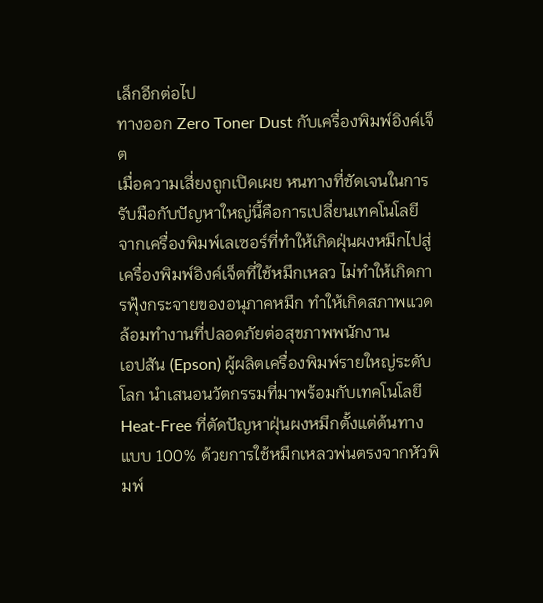เล็กอีกต่อไป
ทางออก Zero Toner Dust กับเครื่องพิมพ์อิงค์เจ็ต
เมื่อความเสี่ยงถูกเปิดเผย หนทางที่ชัดเจนในการรับมือกับปัญหาใหญ่นี้คือการเปลี่ยนเทคโนโลยี จากเครื่องพิมพ์เลเซอร์ที่ทำให้เกิดฝุ่นผงหมึกไปสู่เครื่องพิมพ์อิงค์เจ็ตที่ใช้หมึกเหลว ไม่ทำให้เกิดการฟุ้งกระจายของอนุภาคหมึก ทำให้เกิดสภาพแวดล้อมทำงานที่ปลอดภัยต่อสุขภาพพนักงาน
เอปสัน (Epson) ผู้ผลิตเครื่องพิมพ์รายใหญ่ระดับโลก นำเสนอนวัตกรรมที่มาพร้อมกับเทคโนโลยี Heat-Free ที่ตัดปัญหาฝุ่นผงหมึกตั้งแต่ต้นทางแบบ 100% ด้วยการใช้หมึกเหลวพ่นตรงจากหัวพิมพ์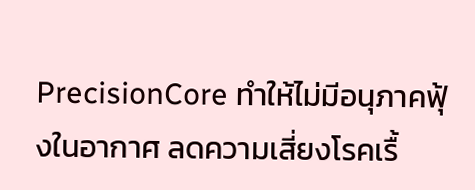PrecisionCore ทำให้ไม่มีอนุภาคฟุ้งในอากาศ ลดความเสี่ยงโรคเรื้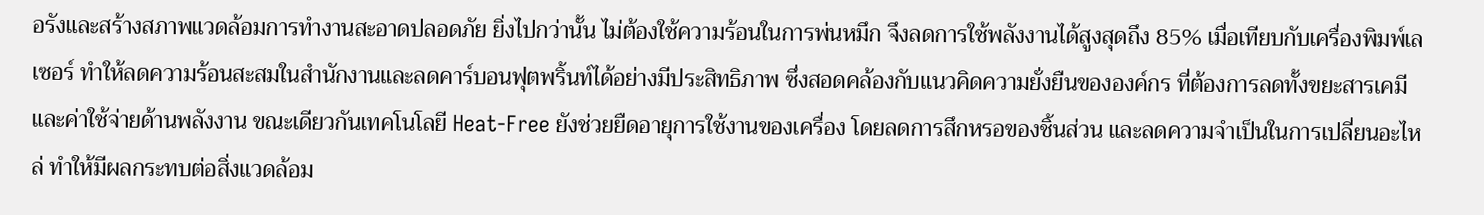อรังและสร้างสภาพแวดล้อมการทำงานสะอาดปลอดภัย ยิ่งไปกว่านั้น ไม่ต้องใช้ความร้อนในการพ่นหมึก จึงลดการใช้พลังงานได้สูงสุดถึง 85% เมื่อเทียบกับเครื่องพิมพ์เลเซอร์ ทำให้ลดความร้อนสะสมในสำนักงานและลดคาร์บอนฟุตพริ้นท์ได้อย่างมีประสิทธิภาพ ซึ่งสอดคล้องกับแนวคิดความยั่งยืนขององค์กร ที่ต้องการลดทั้งขยะสารเคมีและค่าใช้จ่ายด้านพลังงาน ขณะเดียวกันเทคโนโลยี Heat-Free ยังช่วยยืดอายุการใช้งานของเครื่อง โดยลดการสึกหรอของชิ้นส่วน และลดความจำเป็นในการเปลี่ยนอะไหล่ ทำให้มีผลกระทบต่อสิ่งแวดล้อม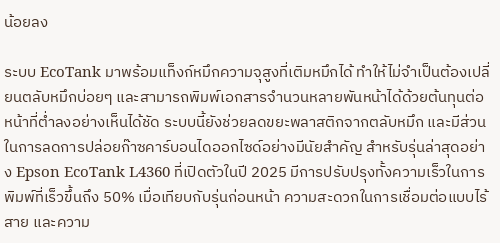น้อยลง

ระบบ EcoTank มาพร้อมแท็งก์หมึกความจุสูงที่เติมหมึกได้ ทำให้ไม่จำเป็นต้องเปลี่ยนตลับหมึกบ่อยๆ และสามารถพิมพ์เอกสารจำนวนหลายพันหน้าได้ด้วยต้นทุนต่อหน้าที่ต่ำลงอย่างเห็นได้ชัด ระบบนี้ยังช่วยลดขยะพลาสติกจากตลับหมึก และมีส่วนในการลดการปล่อยก๊าซคาร์บอนไดออกไซด์อย่างมีนัยสำคัญ สำหรับรุ่นล่าสุดอย่าง Epson EcoTank L4360 ที่เปิดตัวในปี 2025 มีการปรับปรุงทั้งความเร็วในการพิมพ์ที่เร็วขึ้นถึง 50% เมื่อเทียบกับรุ่นก่อนหน้า ความสะดวกในการเชื่อมต่อแบบไร้สาย และความ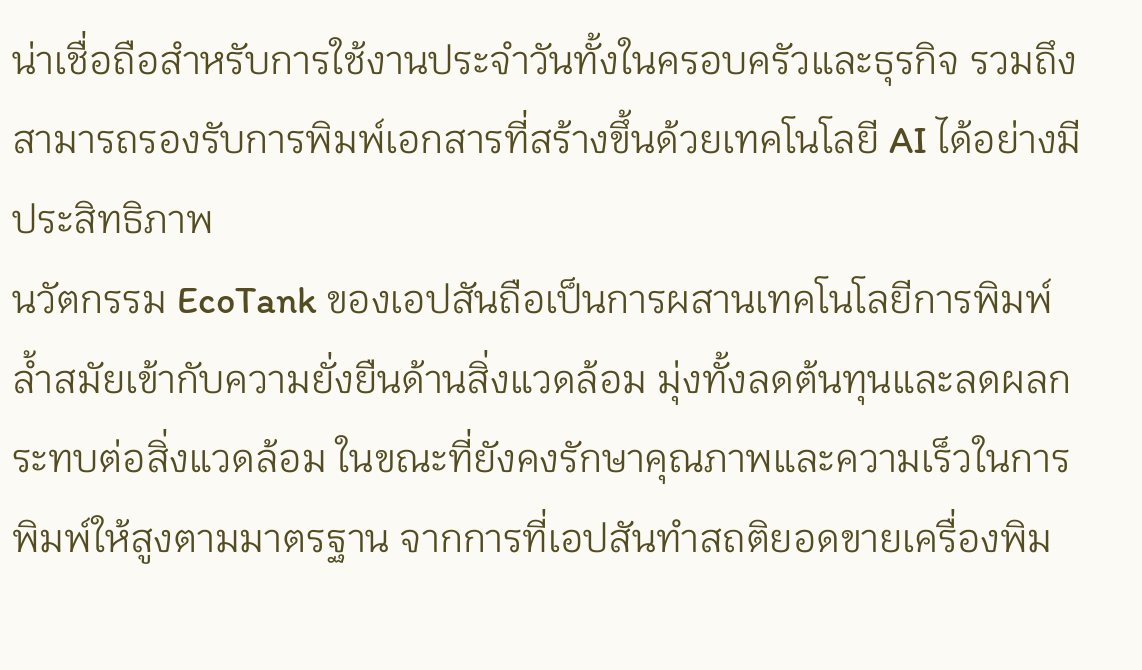น่าเชื่อถือสำหรับการใช้งานประจำวันทั้งในครอบครัวและธุรกิจ รวมถึงสามารถรองรับการพิมพ์เอกสารที่สร้างขึ้นด้วยเทคโนโลยี AI ได้อย่างมีประสิทธิภาพ
นวัตกรรม EcoTank ของเอปสันถือเป็นการผสานเทคโนโลยีการพิมพ์ล้ำสมัยเข้ากับความยั่งยืนด้านสิ่งแวดล้อม มุ่งทั้งลดต้นทุนและลดผลกระทบต่อสิ่งแวดล้อม ในขณะที่ยังคงรักษาคุณภาพและความเร็วในการพิมพ์ให้สูงตามมาตรฐาน จากการที่เอปสันทำสถติยอดขายเครื่องพิม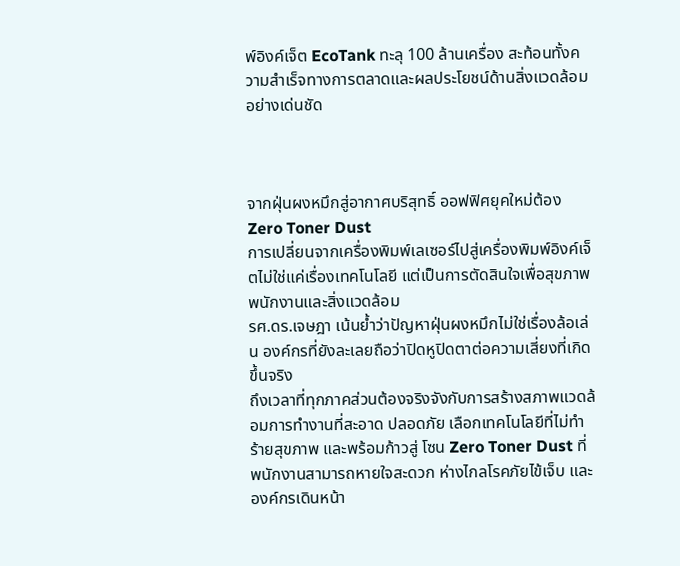พ์อิงค์เจ็ต EcoTank ทะลุ 100 ล้านเครื่อง สะท้อนทั้งความสำเร็จทางการตลาดและผลประโยชน์ด้านสิ่งแวดล้อมอย่างเด่นชัด



จากฝุ่นผงหมึกสู่อากาศบริสุทธิ์ ออฟฟิศยุคใหม่ต้อง Zero Toner Dust
การเปลี่ยนจากเครื่องพิมพ์เลเซอร์ไปสู่เครื่องพิมพ์อิงค์เจ็ตไม่ใช่แค่เรื่องเทคโนโลยี แต่เป็นการตัดสินใจเพื่อสุขภาพพนักงานและสิ่งแวดล้อม
รศ.ดร.เจษฎา เน้นย้ำว่าปัญหาฝุ่นผงหมึกไม่ใช่เรื่องล้อเล่น องค์กรที่ยังละเลยถือว่าปิดหูปิดตาต่อความเสี่ยงที่เกิดขึ้นจริง
ถึงเวลาที่ทุกภาคส่วนต้องจริงจังกับการสร้างสภาพแวดล้อมการทำงานที่สะอาด ปลอดภัย เลือกเทคโนโลยีที่ไม่ทำร้ายสุขภาพ และพร้อมก้าวสู่ โซน Zero Toner Dust ที่พนักงานสามารถหายใจสะดวก ห่างไกลโรคภัยไข้เจ็บ และองค์กรเดินหน้า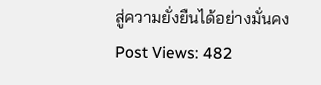สู่ความยั่งยืนได้อย่างมั่นคง
Post Views: 482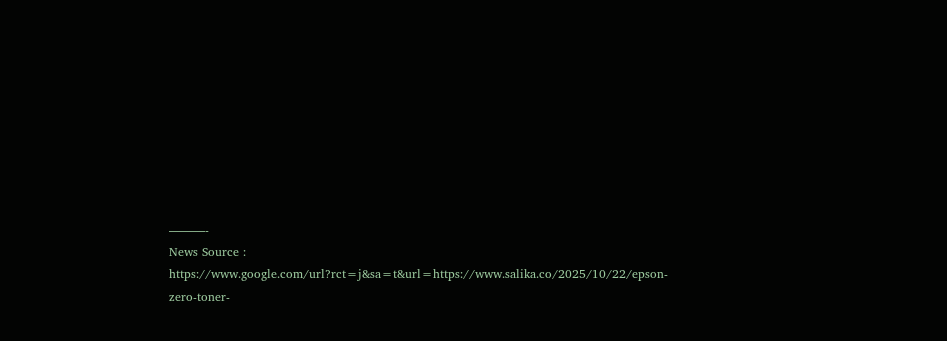———-
News Source : https://www.google.com/url?rct=j&sa=t&url=https://www.salika.co/2025/10/22/epson-zero-toner-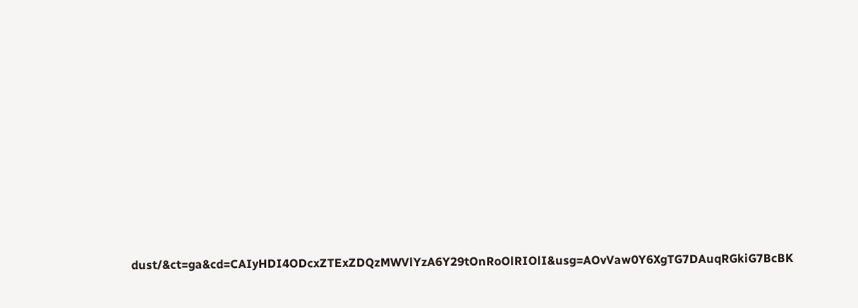dust/&ct=ga&cd=CAIyHDI4ODcxZTExZDQzMWVlYzA6Y29tOnRoOlRIOlI&usg=AOvVaw0Y6XgTG7DAuqRGkiG7BcBK